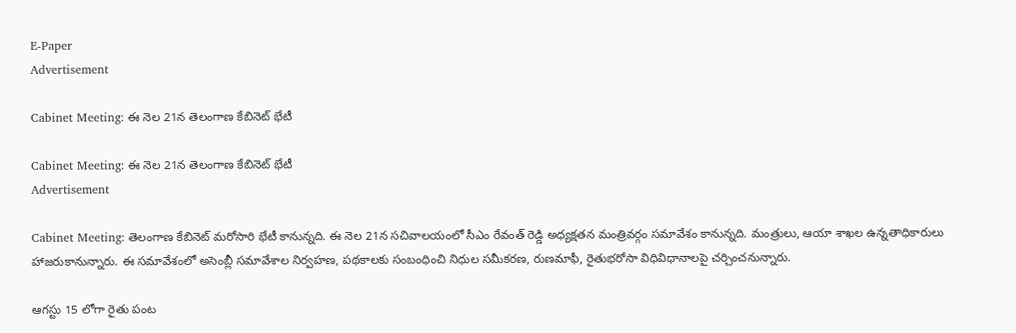E-Paper
Advertisement

Cabinet Meeting: ఈ నెల 21న తెలంగాణ కేబినెట్ భేటీ

Cabinet Meeting: ఈ నెల 21న తెలంగాణ కేబినెట్ భేటీ
Advertisement

Cabinet Meeting: తెలంగాణ కేబినెట్ మరోసారి భేటీ కానున్నది. ఈ నెల 21న సచివాలయంలో సీఎం రేవంత్ రెడ్డి అధ్యక్షతన మంత్రివర్గం సమావేశం కానున్నది. మంత్రులు, ఆయా శాఖల ఉన్నతాధికారులు హాజరుకానున్నారు. ఈ సమావేశంలో అసెంబ్లీ సమావేశాల నిర్వహణ, పథకాలకు సంబంధించి నిధుల సమీకరణ, రుణమాఫీ, రైతుభరోసా విధివిధానాలపై చర్చించనున్నారు.

ఆగస్టు 15 లోగా రైతు పంట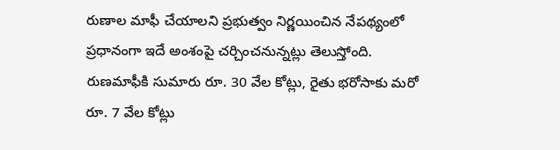రుణాల మాఫీ చేయాలని ప్రభుత్వం నిర్ణయించిన నేపథ్యంలో ప్రధానంగా ఇదే అంశంపై చర్చించనున్నట్లు తెలుస్తోంది. రుణమాఫీకి సుమారు రూ. 30 వేల కోట్లు, రైతు భరోసాకు మరో రూ. 7 వేల కోట్లు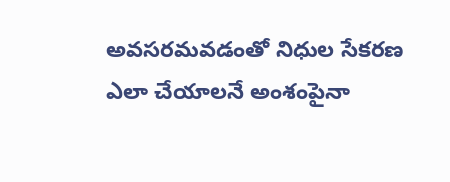అవసరమవడంతో నిధుల సేకరణ ఎలా చేయాలనే అంశంపైనా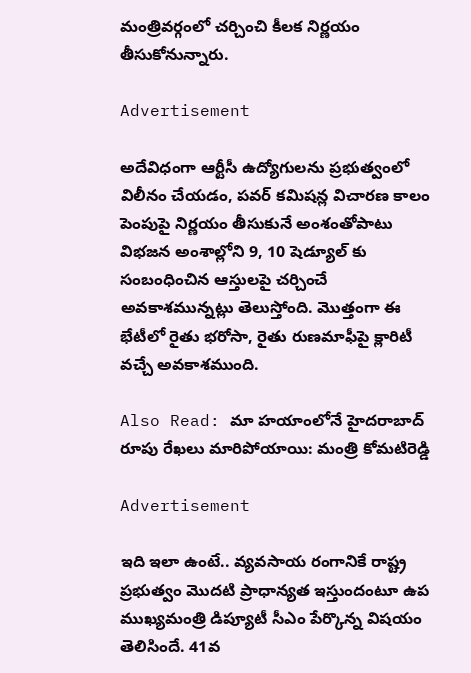మంత్రివర్గంలో చర్చించి కీలక నిర్ణయం తీసుకోనున్నారు.

Advertisement

అదేవిధంగా ఆర్టీసీ ఉద్యోగులను ప్రభుత్వంలో విలీనం చేయడం, పవర్ కమిషన్ల విచారణ కాలం పెంపుపై నిర్ణయం తీసుకునే అంశంతోపాటు విభజన అంశాల్లోని 9, 10 షెడ్యూల్ కు సంబంధించిన ఆస్తులపై చర్చించే అవకాశమున్నట్లు తెలుస్తోంది. మొత్తంగా ఈ భేటీలో రైతు భరోసా, రైతు రుణమాఫీపై క్లారిటీ వచ్చే అవకాశముంది.

Also Read: మా హయాంలోనే హైదరాబాద్ రూపు రేఖలు మారిపోయాయి: మంత్రి కోమటిరెడ్డి

Advertisement

ఇది ఇలా ఉంటే.. వ్యవసాయ రంగానికే రాష్ట్ర ప్రభుత్వం మొదటి ప్రాధాన్యత ఇస్తుందంటూ ఉప ముఖ్యమంత్రి డిప్యూటీ సీఎం పేర్కొన్న విషయం తెలిసిందే. 41వ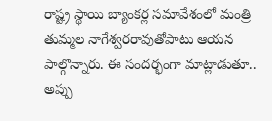రాష్ట్ర స్థాయి బ్యాంకర్ల సమావేశంలో మంత్రి తుమ్మల నాగేశ్వరరావుతోపాటు ఆయన పాల్గొన్నారు. ఈ సందర్భంగా మాట్లాడుతూ.. అప్పు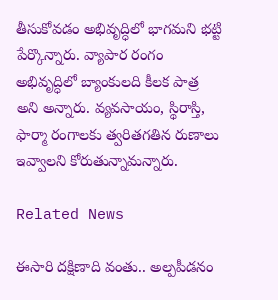తీసుకోవడం అభివృద్ధిలో భాగమని భట్టి పేర్కొన్నారు. వ్యాపార రంగం అభివృద్ధిలో బ్యాంకులది కీలక పాత్ర అని అన్నారు. వ్యవసాయం, స్థిరాస్తి, ఫార్మా రంగాలకు త్వరితగతిన రుణాలు ఇవ్వాలని కోరుతున్నామన్నారు.

Related News

ఈసారి దక్షిణాది వంతు.. అల్పపీడనం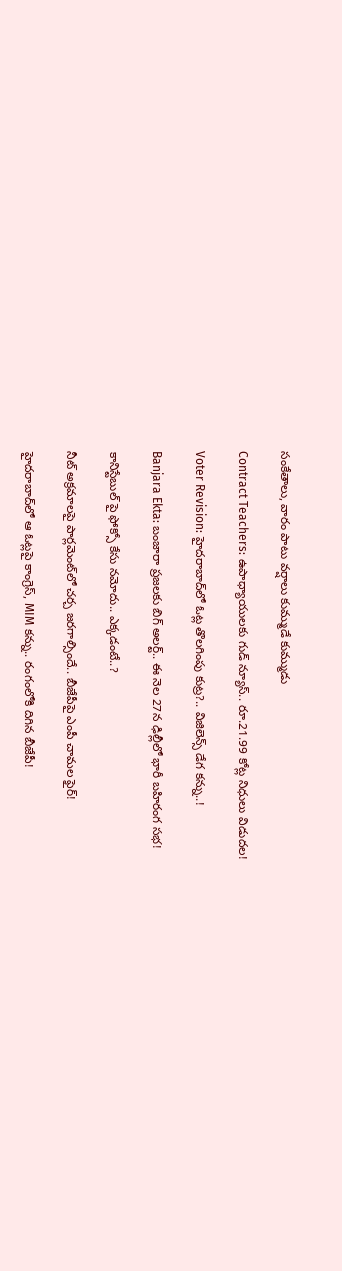సంకేతాలు, వారం పాటు వర్షాలు కుమ్ముడే కుమ్ముడు

Contract Teachers: ఉపాధ్యాయులకు గుడ్ న్యూస్.. రూ.21.99 కోట్ల నిధులు విడుదల!

Voter Revision: హైదరాబాద్‌లో ఓట్ల తొలగింపు కుట్ర?.. విజిలెన్స్ డేగ కన్ను..!

Banjara Ekta: బంజారా ప్రజలకు బిగ్ అలర్ట్.. ఈ నెల 27న ఢిల్లీలో భారీ బహిరంగ సభ!

కానిస్టేబుల్ పై ఫోక్సో కేసు నమోదు.. ఎక్కడంటే..?

నీట్ అక్రమాలపై పార్లమెంట్‌లో చర్చ జరగాల్సిందే.. బీజేపీపై ఎంపీ చామల ఫైర్!

హైదరాబాద్‌లో ఆ ఓట్లపై కాంగ్రెస్, MIM కన్ను.. రంగంలోకి దిగిన బీజేపీ!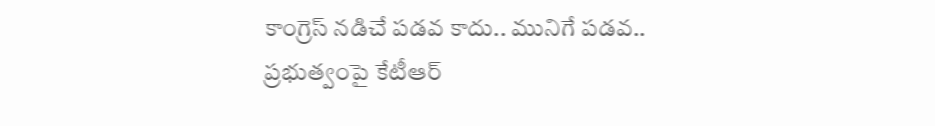కాంగ్రెస్ నడిచే పడవ కాదు.. మునిగే పడవ.. ప్రభుత్వంపై కేటీఆర్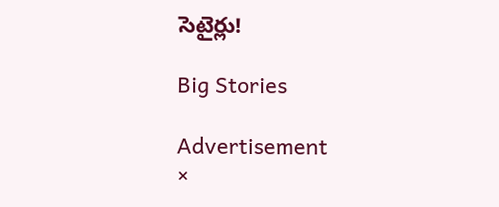సెటైర్లు!

Big Stories

Advertisement
×